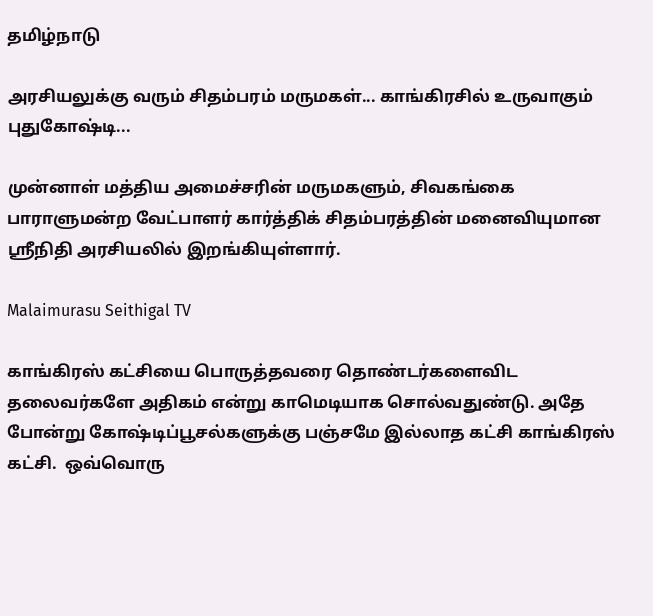தமிழ்நாடு

அரசியலுக்கு வரும் சிதம்பரம் மருமகள்... காங்கிரசில் உருவாகும் புதுகோஷ்டி...

முன்னாள் மத்திய அமைச்சரின் மருமகளும், சிவகங்கை பாராளுமன்ற வேட்பாளர் கார்த்திக் சிதம்பரத்தின் மனைவியுமான ஸ்ரீநிதி அரசியலில் இறங்கியுள்ளார்.

Malaimurasu Seithigal TV

காங்கிரஸ் கட்சியை பொருத்தவரை தொண்டர்களைவிட தலைவர்களே அதிகம் என்று காமெடியாக சொல்வதுண்டு. அதே போன்று கோஷ்டிப்பூசல்களுக்கு பஞ்சமே இல்லாத கட்சி காங்கிரஸ் கட்சி.  ஒவ்வொரு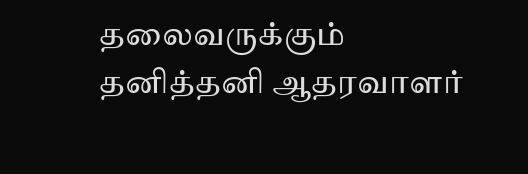தலைவருக்கும் தனித்தனி ஆதரவாளர்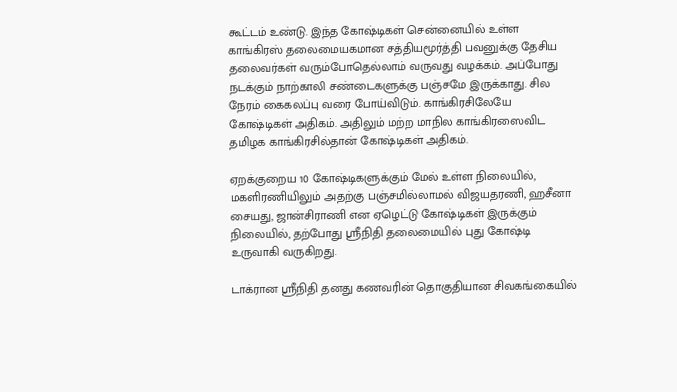கூட்டம் உண்டு. இந்த கோஷ்டிகள் சென்னையில் உள்ள காங்கிரஸ் தலைமையகமான சத்தியமூர்த்தி பவனுக்கு தேசிய தலைவர்கள் வரும்போதெல்லாம் வருவது வழக்கம். அப்போது நடக்கும் நாற்காலி சண்டைகளுக்கு பஞ்சமே இருக்காது. சில நேரம் கைகலப்பு வரை போய்விடும். காங்கிரசிலேயே கோஷ்டிகள் அதிகம். அதிலும் மற்ற மாநில காங்கிரஸைவிட தமிழக காங்கிரசில்தான் கோஷ்டிகள் அதிகம்.

ஏறக்குறைய 10 கோஷ்டிகளுக்கும் மேல் உள்ள நிலையில், மகளிரணியிலும் அதற்கு பஞ்சமில்லாமல் விஜயதரணி, ஹசீனா சையது, ஜான்சிராணி என ஏழெட்டு கோஷ்டிகள் இருக்கும் நிலையில், தற்போது ஸ்ரீநிதி தலைமையில் புது கோஷ்டி உருவாகி வருகிறது.

டாக்ரான ஸ்ரீநிதி தனது கணவரின் தொகுதியான சிவகங்கையில்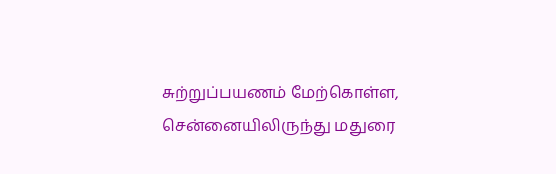சுற்றுப்பயணம் மேற்கொள்ள, சென்னையிலிருந்து மதுரை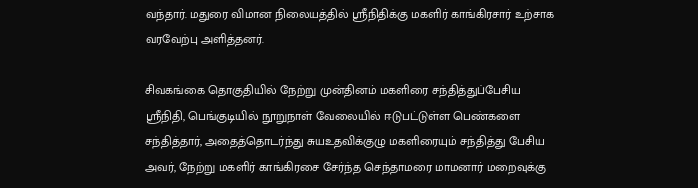வந்தார். மதுரை விமான நிலையத்தில் ஸ்ரீநிதிக்கு மகளிர் காங்கிரசார் உற்சாக வரவேற்பு அளித்தனர்.

சிவகங்கை தொகுதியில் நேற்று முன்தினம் மகளிரை சந்தித்துப்பேசிய ஸ்ரீநிதி, பெங்குடியில் நூறுநாள் வேலையில் ஈடுபட்டுள்ள பெண்களை சந்தித்தார், அதைத்தொடர்ந்து சுயஉதவிக்குழு மகளிரையும் சந்தித்து பேசிய அவர், நேற்று மகளிர் காங்கிரசை சேர்ந்த செந்தாமரை மாமனார் மறைவுக்கு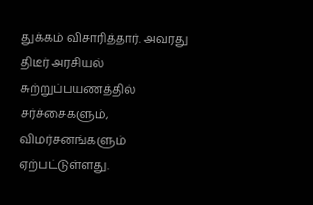துக்கம் விசாரித்தார். அவரது திடீர் அரசியல் சுற்றுப்பயணத்தில் சர்ச்சைகளும், விமர்சனங்களும் ஏற்பட்டுள்ளது.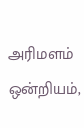அரிமளம் ஒன்றியம்,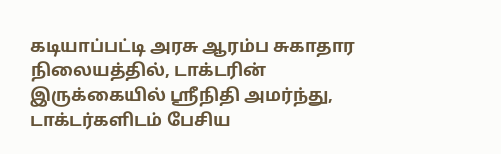கடியாப்பட்டி அரசு ஆரம்ப சுகாதார நிலையத்தில், டாக்டரின் இருக்கையில் ஸ்ரீநிதி அமர்ந்து, டாக்டர்களிடம் பேசிய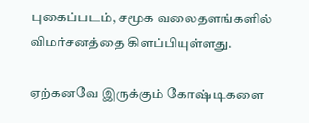புகைப்படம், சமூக வலைதளங்களில் விமர்சனத்தை கிளப்பியுள்ளது.

ஏற்கனவே இருக்கும் கோஷ்டிகளை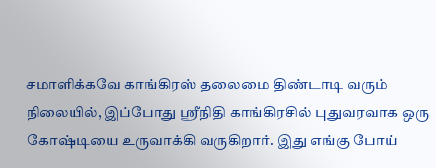சமாளிக்கவே காங்கிரஸ் தலைமை திண்டாடி வரும் நிலையில், இப்போது ஸ்ரீநிதி காங்கிரசில் புதுவரவாக ஒரு கோஷ்டியை உருவாக்கி வருகிறார். இது எங்கு போய்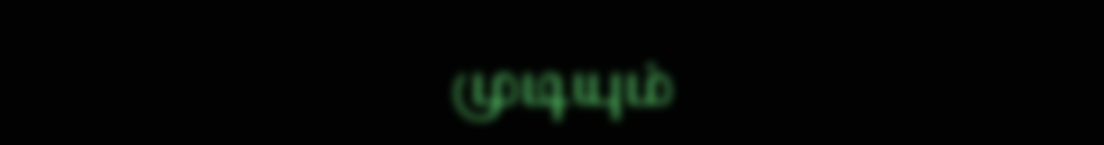முடியும்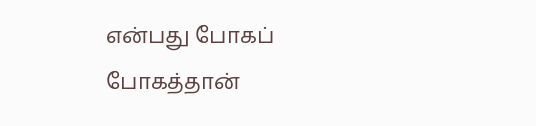என்பது போகப் போகத்தான்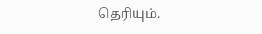தெரியும்.